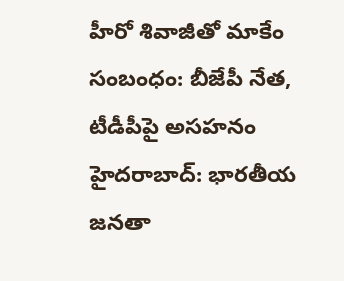హీరో శివాజీతో మాకేం సంబంధం: బీజేపీ నేత, టీడీపీపై అసహనం
హైదరాబాద్: భారతీయ జనతా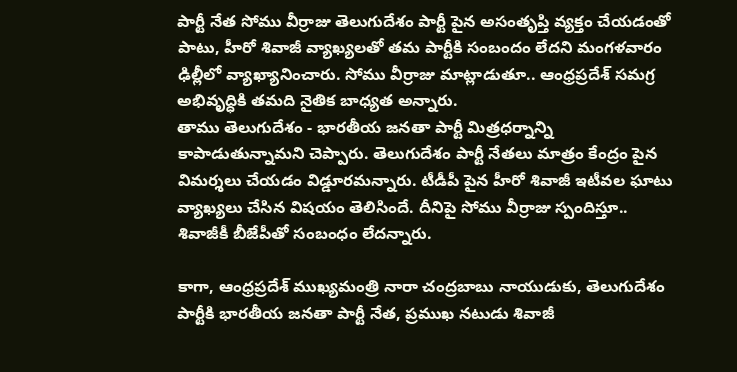పార్టీ నేత సోము వీర్రాజు తెలుగుదేశం పార్టీ పైన అసంతృప్తి వ్యక్తం చేయడంతో పాటు, హీరో శివాజీ వ్యాఖ్యలతో తమ పార్టీకి సంబందం లేదని మంగళవారం ఢిల్లీలో వ్యాఖ్యానించారు. సోము వీర్రాజు మాట్లాడుతూ.. ఆంధ్రప్రదేశ్ సమగ్ర అభివృద్ధికి తమది నైతిక బాధ్యత అన్నారు.
తాము తెలుగుదేశం - భారతీయ జనతా పార్టీ మిత్రధర్నాన్ని కాపాడుతున్నామని చెప్పారు. తెలుగుదేశం పార్టీ నేతలు మాత్రం కేంద్రం పైన విమర్శలు చేయడం విడ్డూరమన్నారు. టీడీపీ పైన హీరో శివాజీ ఇటీవల ఘాటు వ్యాఖ్యలు చేసిన విషయం తెలిసిందే. దీనిపై సోము వీర్రాజు స్పందిస్తూ.. శివాజీకీ బీజేపీతో సంబంధం లేదన్నారు.

కాగా, ఆంధ్రప్రదేశ్ ముఖ్యమంత్రి నారా చంద్రబాబు నాయుడుకు, తెలుగుదేశం పార్టీకి భారతీయ జనతా పార్టీ నేత, ప్రముఖ నటుడు శివాజీ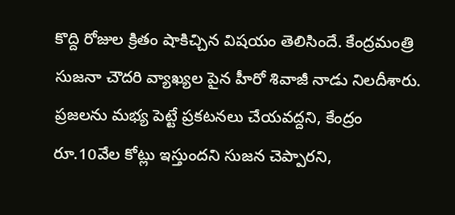కొద్ది రోజుల క్రితం షాకిచ్చిన విషయం తెలిసిందే. కేంద్రమంత్రి సుజనా చౌదరి వ్యాఖ్యల పైన హీరో శివాజీ నాడు నిలదీశారు.
ప్రజలను మభ్య పెట్టే ప్రకటనలు చేయవద్దని, కేంద్రం రూ.10వేల కోట్లు ఇస్తుందని సుజన చెప్పారని,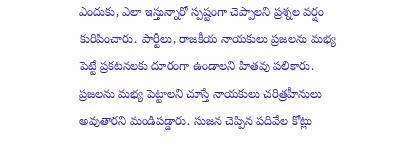ఎందుకు, ఎలా ఇస్తున్నారో స్పష్టంగా చెప్పాలని ప్రశ్నల వర్షం కురిపించారు. పార్టీలు, రాజకీయ నాయకులు ప్రజలను మభ్య పెట్టే ప్రకటనలకు దూరంగా ఉండాలని హితవు పలికారు.
ప్రజలను మభ్య పెట్టాలని చూస్తే నాయకులు చరిత్రహీనులు అవుతారని మండిపడ్డారు. సుజన చెప్పిన పదివేల కోట్లు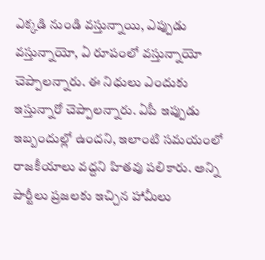ఎక్కడి నుండి వస్తున్నాయి, ఎప్పుడు వస్తున్నాయో, ఏ రూపంలో వస్తున్నాయో చెప్పాలన్నారు. ఈ నిధులు ఎందుకు ఇస్తున్నారో చెప్పాలన్నారు. ఏపీ ఇప్పుడు ఇబ్బందుల్లో ఉందని, ఇలాంటి సమయంలో రాజకీయాలు వద్దని హితవు పలికారు. అన్ని పార్టీలు ప్రజలకు ఇచ్చిన హామీలు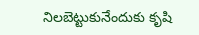నిలబెట్టుకునేందుకు కృషి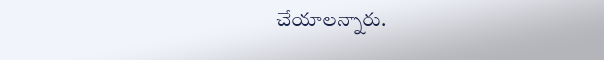చేయాలన్నారు.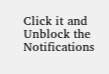Click it and Unblock the Notifications